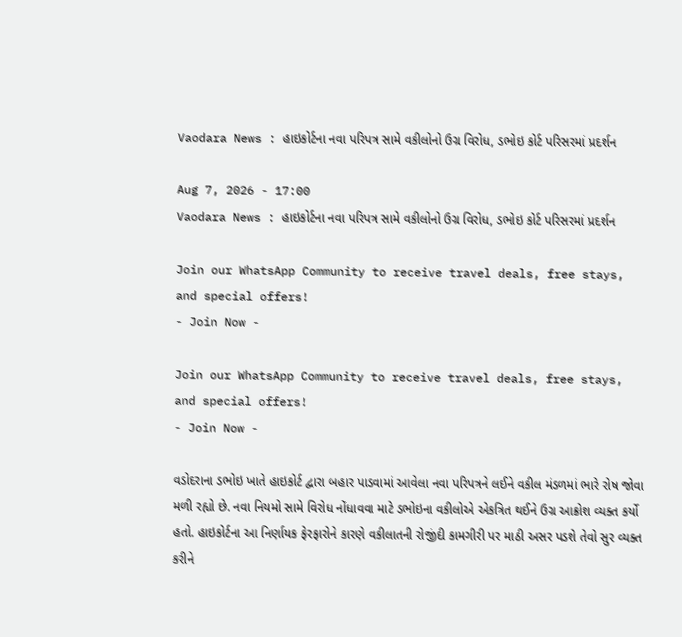Vaodara News : હાઇકોર્ટના નવા પરિપત્ર સામે વકીલોનો ઉગ્ર વિરોધ, ડભોઇ કોર્ટ પરિસરમાં પ્રદર્શન

Aug 7, 2026 - 17:00
Vaodara News : હાઇકોર્ટના નવા પરિપત્ર સામે વકીલોનો ઉગ્ર વિરોધ, ડભોઇ કોર્ટ પરિસરમાં પ્રદર્શન

Join our WhatsApp Community to receive travel deals, free stays, and special offers!
- Join Now -

Join our WhatsApp Community to receive travel deals, free stays, and special offers!
- Join Now -

વડોદરાના ડભોઇ ખાતે હાઇકોર્ટ દ્વારા બહાર પાડવામાં આવેલા નવા પરિપત્રને લઈને વકીલ મંડળમાં ભારે રોષ જોવા મળી રહ્યો છે. નવા નિયમો સામે વિરોધ નોંધાવવા માટે ડભોઇના વકીલોએ એકત્રિત થઈને ઉગ્ર આક્રોશ વ્યક્ત કર્યો હતો. હાઇકોર્ટના આ નિર્ણાયક ફેરફારોને કારણે વકીલાતની રોજીંદી કામગીરી પર માઠી અસર પડશે તેવો સુર વ્યક્ત કરીને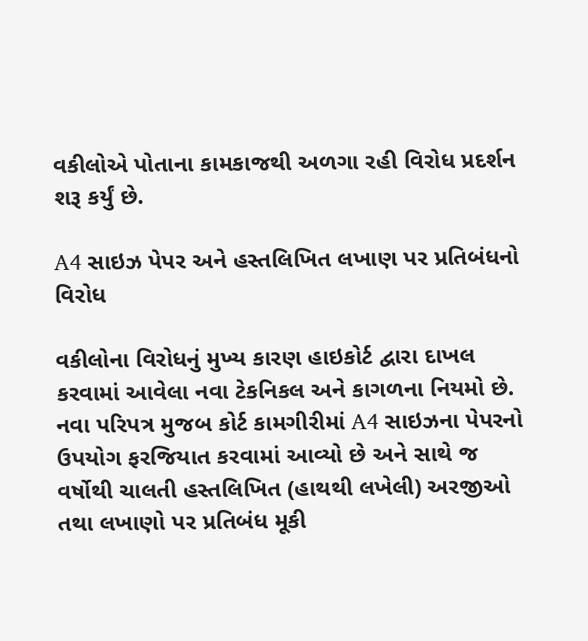વકીલોએ પોતાના કામકાજથી અળગા રહી વિરોધ પ્રદર્શન શરૂ કર્યું છે.

A4 સાઇઝ પેપર અને હસ્તલિખિત લખાણ પર પ્રતિબંધનો વિરોધ

વકીલોના વિરોધનું મુખ્ય કારણ હાઇકોર્ટ દ્વારા દાખલ કરવામાં આવેલા નવા ટેકનિકલ અને કાગળના નિયમો છે. નવા પરિપત્ર મુજબ કોર્ટ કામગીરીમાં A4 સાઇઝના પેપરનો ઉપયોગ ફરજિયાત કરવામાં આવ્યો છે અને સાથે જ વર્ષોથી ચાલતી હસ્તલિખિત (હાથથી લખેલી) અરજીઓ તથા લખાણો પર પ્રતિબંધ મૂકી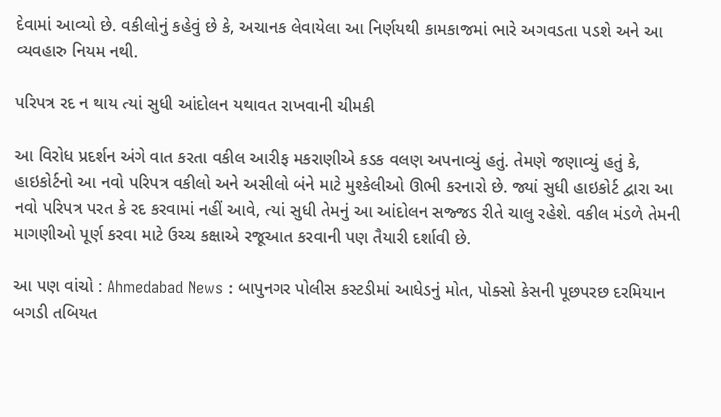દેવામાં આવ્યો છે. વકીલોનું કહેવું છે કે, અચાનક લેવાયેલા આ નિર્ણયથી કામકાજમાં ભારે અગવડતા પડશે અને આ વ્યવહારુ નિયમ નથી.

પરિપત્ર રદ ન થાય ત્યાં સુધી આંદોલન યથાવત રાખવાની ચીમકી

આ વિરોધ પ્રદર્શન અંગે વાત કરતા વકીલ આરીફ મકરાણીએ કડક વલણ અપનાવ્યું હતું. તેમણે જણાવ્યું હતું કે, હાઇકોર્ટનો આ નવો પરિપત્ર વકીલો અને અસીલો બંને માટે મુશ્કેલીઓ ઊભી કરનારો છે. જ્યાં સુધી હાઇકોર્ટ દ્વારા આ નવો પરિપત્ર પરત કે રદ કરવામાં નહીં આવે, ત્યાં સુધી તેમનું આ આંદોલન સજ્જડ રીતે ચાલુ રહેશે. વકીલ મંડળે તેમની માગણીઓ પૂર્ણ કરવા માટે ઉચ્ચ કક્ષાએ રજૂઆત કરવાની પણ તૈયારી દર્શાવી છે.

આ પણ વાંચો : Ahmedabad News : બાપુનગર પોલીસ કસ્ટડીમાં આધેડનું મોત, પોક્સો કેસની પૂછપરછ દરમિયાન બગડી તબિયત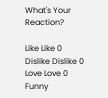What's Your Reaction?

Like Like 0
Dislike Dislike 0
Love Love 0
Funny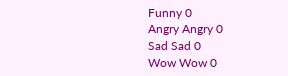Funny 0
Angry Angry 0
Sad Sad 0
Wow Wow 0